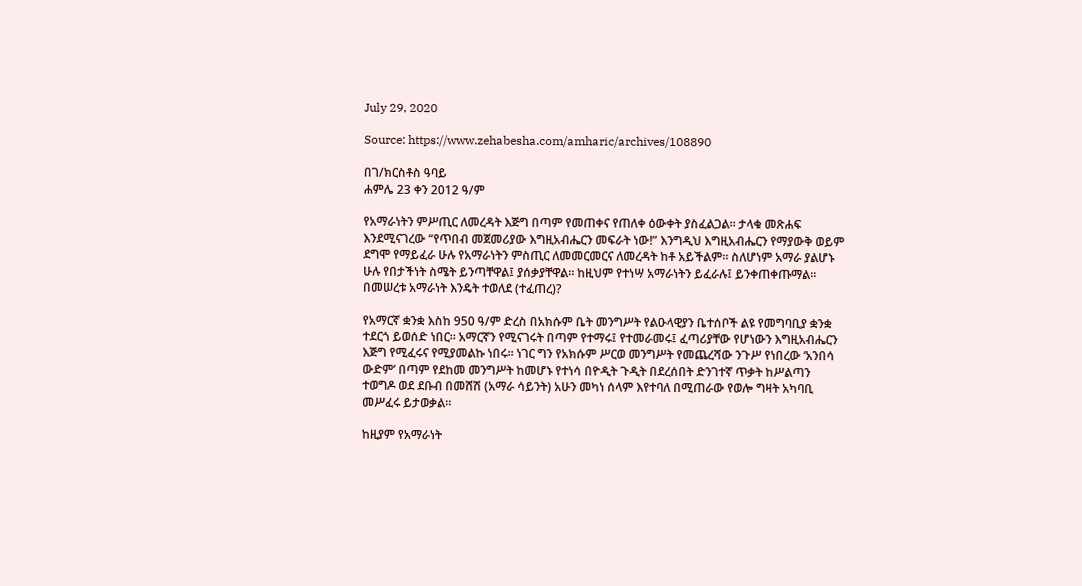July 29, 2020

Source: https://www.zehabesha.com/amharic/archives/108890

በገ/ክርስቶስ ዓባይ
ሐምሌ 23 ቀን 2012 ዓ/ም

የአማራነትን ምሥጢር ለመረዳት እጅግ በጣም የመጠቀና የጠለቀ ዕውቀት ያስፈልጋል። ታላቁ መጽሐፍ እንደሚናገረው “የጥበብ መጀመሪያው እግዚአብሔርን መፍራት ነው!” እንግዲህ እግዚአብሔርን የማያውቅ ወይም ደግሞ የማይፈራ ሁሉ የአማራነትን ምስጢር ለመመርመርና ለመረዳት ከቶ አይችልም። ስለሆነም አማራ ያልሆኑ ሁሉ የበታችነት ስሜት ይንጣቸዋል፤ ያሰቃያቸዋል። ከዚህም የተነሣ አማራነትን ይፈራሉ፤ ይንቀጠቀጡማል። በመሠረቱ አማራነት እንዴት ተወለደ (ተፈጠረ)?

የአማርኛ ቋንቋ እስከ 950 ዓ/ም ድረስ በአክሱም ቤት መንግሥት የልዑላዊያን ቤተሰቦች ልዩ የመግባቢያ ቋንቋ ተደርጎ ይወሰድ ነበር። አማርኛን የሚናገሩት በጣም የተማሩ፤ የተመራመሩ፤ ፈጣሪያቸው የሆነውን እግዚአብሔርን እጅግ የሚፈሩና የሚያመልኩ ነበሩ። ነገር ግን የአክሱም ሥርወ መንግሥት የመጨረሻው ንጉሥ የነበረው ‘አንበሳ ውድም’ በጣም የደከመ መንግሥት ከመሆኑ የተነሳ በዮዲት ጉዲት በደረሰበት ድንገተኛ ጥቃት ከሥልጣን ተወግዶ ወደ ደቡብ በመሸሽ (አማራ ሳይንት) አሁን መካነ ሰላም እየተባለ በሚጠራው የወሎ ግዛት አካባቢ መሥፈሩ ይታወቃል።

ከዚያም የአማራነት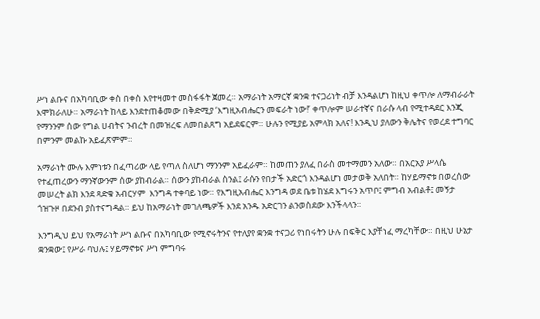ሥነ ልቡና በአካባቢው ቀስ በቀስ እየተዛመተ መስፋፋት ጀመረ። አማራነት አማርኛ ቋንቋ ተናጋሪነት ብቻ እንዳልሆነ ከዚህ ቀጥሎ ለማብራራት እሞክራለሁ። አማራነት ከላይ እንደተጠቆመው በቅድሚያ ‘እግዚአብሔርን መፍራት ነው!’ ቀጥሎም ሠራተኛና በራሱ ላብ የሚተዳደር እንጂ የማንንም ሰው የግል ሀብትና ንብረት በመዝረፍ ለመበልጸግ አይደፍርም። ሁሉን የሚያይ አምላክ አለና! እንዲህ ያለውን ቅሌትና የወረደ ተግባር በምንም መልኩ አይፈጽምም።

አማራነት ሙሉ እምነቱን በፈጣሪው ላይ የጣለ ስለሆነ ማንንም አይፈራም። ከመጠን ያለፈ በራስ መተማመን አለው። በአርአያ ሥላሴ የተፈጠረውን ማንኛውንም ሰው ያከብራል። ሰውን ያከብራል ስንል፤ ራሱን የበታች አድርጎ እንዳልሆነ መታወቅ አለበት። ከሃይማኖቱ በወረሰው መሠረት ልክ እንደ ጻድቁ አብርሃም  እንግዳ ተቀባይ ነው። የእግዚአብሔር እንግዳ ወደ ቤቱ ከሄደ እግሩን አጥቦ፤ ምግብ አብልቶ፤ መኝታ ጎዝጉዞ በደንብ ያስተናግዳል። ይህ ከአማራነት መገለጫዎች እንደ አንዱ አድርገን ልንወስደው እንችላላን።

እንግዲህ ይህ የአማራነት ሥነ ልቡና በአካባቢው የሚኖሩትንና የተለያየ ቋንቋ ተናጋሪ የነበሩትን ሁሉ በፍቅር እያቸነፈ ማረካቸው። በዚህ ሁኔታ ቋንቋው፤ የሥራ ባህሉ፤ ሃይማኖቱና ሥነ ምግባሩ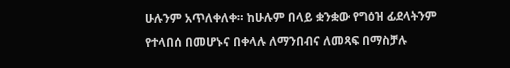ሁሉንም አጥለቀለቀ። ከሁሉም በላይ ቋንቋው የግዕዝ ፊደላትንም የተላበሰ በመሆኑና በቀላሉ ለማንበብና ለመጻፍ በማስቻሉ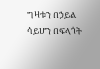ግዛቱን በኃይል ሳይሆን በፍላጎት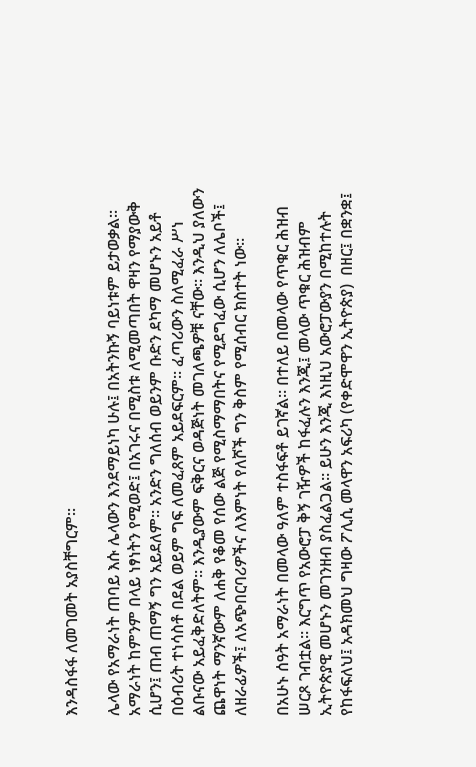እንዳስፋፋ ለመገመት አያስቸግርም።

ሌላው የአማራነት ጠባይ እሱ ሌላውን እንደማይነካ ሁሉ፤ በአትንኩኝ ባይነቱም ይታወቃል። አማራነት ከምንም በላይ ነፃነትን የሚወድ፤ በአገሩና በሚስቱ ለሚመጣበት ዋዛን የማያውቅ ሲሆን፤ ጠብ ጠማኝ ግን አይደለም። አንድን ግለሰብ ወይንም ቡድን ደካማ መሆኑን አይቶ በዕብሪት ተነሳስቶ በደል ወይም ግፍ ለመፈጸም አይደፍርም። ፈጣሪውን ስለሚፈራ ሥነ ልቡናው አይፈቅድለትም። እንዲያውም ፍቅርና ወዳጅነት መገለጫዎቹ ናቸው። እንዲህ ያለውን ጨዋነት ማንኛውም ለሐቅ የቆመ የሰው ልጅ የሚስማማበትና የሚደግፈው ሲሆን ለሌቦች፤ ለዘራፊዎች፤ ለአጭበርባሪዎችና ለእምነት የለሾች ግን ቅስም የሚሰብር ክስተት ነው።

በአሁኑ ሰዓት አማራነት በመላው ዓለም ተስፋፍቶ ይገኛል። በተለይ በመላው የጥቁር ሕዝብ ሠርጾ ገብቷል። እርግጥ የአውሮፓ ቅኝ ገዥዎች ከፋፈሉን እንጂ፤ መላው ጥቁር ሕዝብም ኢትዮጵያዊ መሆኑን መገንዘብ ያስፈልጋል። ይሁን እንጂ እነዚህ አውሮፓውያን በሚከተሉት የከፋፍለህ፤ አዳክመህ ግዛው ፖሊሲ መላዋን አፍሪካ (የቀድሞዋን ኢትዮጵያ)  በዘር፤ በቋንቋ፤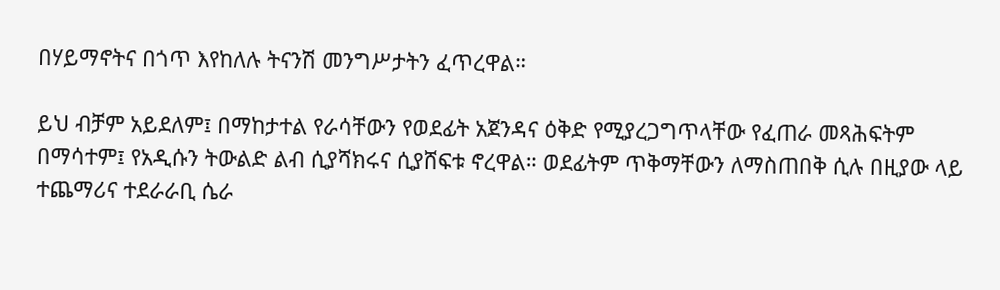በሃይማኖትና በጎጥ እየከለሉ ትናንሽ መንግሥታትን ፈጥረዋል።

ይህ ብቻም አይደለም፤ በማከታተል የራሳቸውን የወደፊት አጀንዳና ዕቅድ የሚያረጋግጥላቸው የፈጠራ መጻሕፍትም በማሳተም፤ የአዲሱን ትውልድ ልብ ሲያሻክሩና ሲያሸፍቱ ኖረዋል። ወደፊትም ጥቅማቸውን ለማስጠበቅ ሲሉ በዚያው ላይ ተጨማሪና ተደራራቢ ሴራ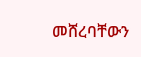መሸረባቸውን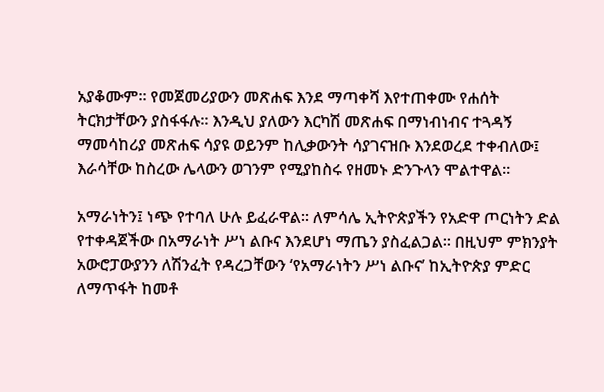አያቆሙም። የመጀመሪያውን መጽሐፍ እንደ ማጣቀሻ እየተጠቀሙ የሐሰት ትርክታቸውን ያስፋፋሉ። እንዲህ ያለውን እርካሽ መጽሐፍ በማነብነብና ተጓዳኝ ማመሳከሪያ መጽሐፍ ሳያዩ ወይንም ከሊቃውንት ሳያገናዝቡ እንደወረደ ተቀብለው፤ እራሳቸው ከስረው ሌላውን ወገንም የሚያከስሩ የዘመኑ ድንጉላን ሞልተዋል።

አማራነትን፤ ነጭ የተባለ ሁሉ ይፈራዋል። ለምሳሌ ኢትዮጵያችን የአድዋ ጦርነትን ድል የተቀዳጀችው በአማራነት ሥነ ልቡና እንደሆነ ማጤን ያስፈልጋል። በዚህም ምክንያት አውሮፓውያንን ለሽንፈት የዳረጋቸውን ‘የአማራነትን ሥነ ልቡና’ ከኢትዮጵያ ምድር ለማጥፋት ከመቶ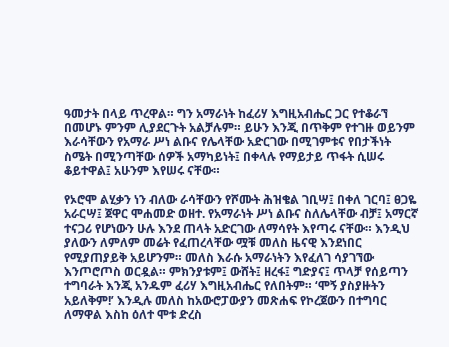ዓመታት በላይ ጥረዋል። ግን አማራነት ከፈሪሃ እግዚአብሔር ጋር የተቆራኘ በመሆኑ ምንም ሊያደርጉት አልቻሉም። ይሁን እንጂ በጥቅም የተገዙ ወይንም እራሳቸውን የአማራ ሥነ ልቡና የሌላቸው አድርገው በሚገምቱና የበታችነት ስሜት በሚንጣቸው ሰዎች አማካይነት፤ በቀላሉ የማይታይ ጥፋት ሲሠሩ ቆይተዋል፤ አሁንም እየሠሩ ናቸው።

የኦሮሞ ልሂቃን ነን ብለው ራሳቸውን የሾሙት ሕዝቄል ገቢሣ፤ በቀለ ገርባ፤ ፀጋዬ አራርሣ፤ ጀዋር ሞሐመድ ወዘተ. የአማራነት ሥነ ልቡና ስለሌላቸው ብቻ፤ አማርኛ ተናጋሪ የሆነውን ሁሉ እንደ ጠላት አድርገው ለማሳየት እየጣሩ ናቸው። እንዲህ ያለውን ለምለም መሬት የፈጠረላቸው ሟቹ መለስ ዜናዊ እንደነበር የሚያጠያይቅ አይሆንም። መለስ እራሱ አማራነትን እየፈለገ ሳያገኘው እንጦሮጦስ ወርዷል። ምክንያቱም፤ ውሸት፤ ዘረፋ፤ ግድያና፤ ጥላቻ የሰይጣን ተግባራት እንጂ አንዱም ፈሪሃ እግዚአብሔር የለበትም። ‘ሞኝ ያስያዙትን አይለቅም!’ እንዲሉ መለስ ከአውሮፓውያን መጽሐፍ የኮረጀውን በተግባር ለማዋል እስከ ዕለተ ሞቱ ድረስ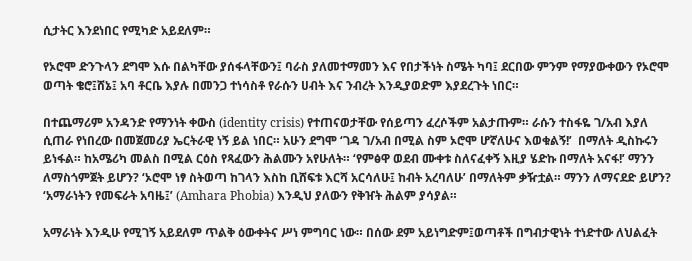ሲታትር እንደነበር የሚካድ አይደለም።

የኦሮሞ ድንጉላን ደግሞ እሱ በልካቸው ያሰፋላቸውን፤ ባራስ ያለመተማመን እና የበታችነት ስሜት ካባ፤ ደርበው ምንም የማያውቀውን የኦሮሞ ወጣት ቄሮ፤ሸኔ፤ አባ ቶርቤ እያሉ በመንጋ ተነሳስቶ የራሱን ሀብት እና ንብረት እንዲያወድም እያደረጉት ነበር።

በተጨማሪም አንዳንድ የማንነት ቀውስ (identity crisis) የተጠናወታቸው የሰይጣን ፈረሶችም አልታጡም። ራሱን ተስፋዬ ገ/አብ እያለ ሲጠራ የነበረው በመጀመሪያ ኤርትራዊ ነኝ ይል ነበር። አሁን ደግሞ ‘ገዳ ገ/አብ በሚል ስም ኦሮሞ ሆኛለሁና እወቁልኝ!’  በማለት ዲስኩሩን ይነፋል። ከአሜሪካ መልስ በሚል ርዕስ የጻፈውን ሕልሙን አየሁለት። ‘የምፅዋ ወደብ ሙቀቱ ስለናፈቀኝ እዚያ ሄድኩ በማለት አናፋ!’ ማንን ለማስጎምጀት ይሆን? ‘ኦሮሞ ነፃ ስትወጣ ከገላን እስከ ቢሸፍቱ እርሻ አርሳለሁ፤ ከብት አረባለሁ’ በማለትም ቃዥቷል። ማንን ለማናደድ ይሆን? ‘አማራነትን የመፍራት አባዜ፤’ (Amhara Phobia) እንዲህ ያለውን የቅዠት ሕልም ያሳያል።

አማራነት እንዲሁ የሚገኝ አይደለም ጥልቅ ዕውቀትና ሥነ ምግባር ነው። በሰው ደም አይነግድም፤ወጣቶች በግብታዊነት ተነድተው ለህልፈት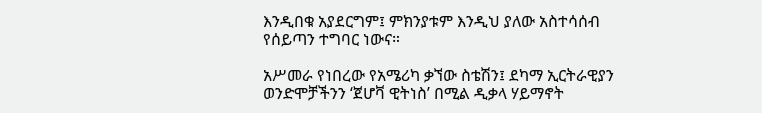እንዲበቁ አያደርግም፤ ምክንያቱም እንዲህ ያለው አስተሳሰብ የሰይጣን ተግባር ነውና።

አሥመራ የነበረው የአሜሪካ ቃኘው ስቴሽን፤ ደካማ ኢርትራዊያን ወንድሞቻችንን ‘ጀሆቫ ዊትነስ’ በሚል ዲቃላ ሃይማኖት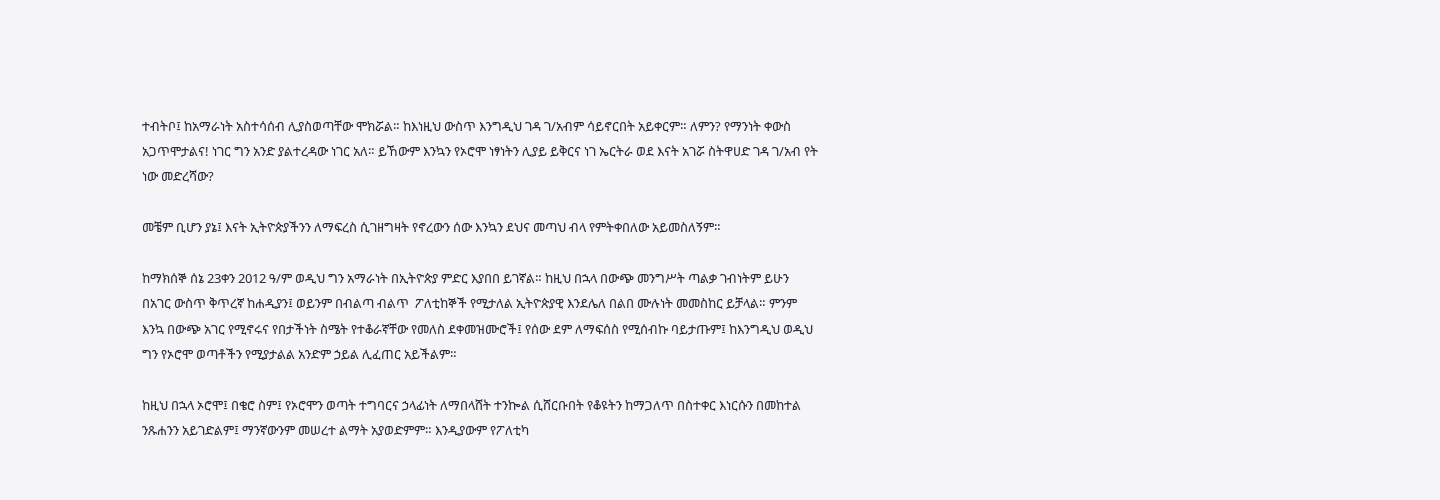ተብትቦ፤ ከአማራነት አስተሳሰብ ሊያስወጣቸው ሞክሯል። ከእነዚህ ውስጥ እንግዲህ ገዳ ገ/አብም ሳይኖርበት አይቀርም። ለምን? የማንነት ቀውስ አጋጥሞታልና! ነገር ግን አንድ ያልተረዳው ነገር አለ። ይኸውም እንኳን የኦሮሞ ነፃነትን ሊያይ ይቅርና ነገ ኤርትራ ወደ እናት አገሯ ስትዋሀድ ገዳ ገ/አብ የት ነው መድረሻው?

መቼም ቢሆን ያኔ፤ እናት ኢትዮጵያችንን ለማፍረስ ሲገዘግዛት የኖረውን ሰው እንኳን ደህና መጣህ ብላ የምትቀበለው አይመስለኝም።

ከማክሰኞ ሰኔ 23ቀን 2012 ዓ/ም ወዲህ ግን አማራነት በኢትዮጵያ ምድር እያበበ ይገኛል። ከዚህ በኋላ በውጭ መንግሥት ጣልቃ ገብነትም ይሁን በአገር ውስጥ ቅጥረኛ ከሐዲያን፤ ወይንም በብልጣ ብልጥ  ፖለቲከኞች የሚታለል ኢትዮጵያዊ እንደሌለ በልበ ሙሉነት መመስከር ይቻላል። ምንም እንኳ በውጭ አገር የሚኖሩና የበታችነት ስሜት የተቆራኛቸው የመለስ ደቀመዝሙሮች፤ የሰው ደም ለማፍሰስ የሚሰብኩ ባይታጡም፤ ከእንግዲህ ወዲህ ግን የኦሮሞ ወጣቶችን የሚያታልል አንድም ኃይል ሊፈጠር አይችልም።

ከዚህ በኋላ ኦሮሞ፤ በቄሮ ስም፤ የኦሮሞን ወጣት ተግባርና ኃላፊነት ለማበላሸት ተንኰል ሲሸርቡበት የቆዩትን ከማጋለጥ በስተቀር እነርሱን በመከተል ንጹሐንን አይገድልም፤ ማንኛውንም መሠረተ ልማት አያወድምም። እንዲያውም የፖለቲካ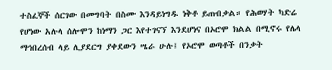ተስፈኞች ሰርገው በመግባት በስሙ እንዳይነግዱ ነቅቶ ይጠብቃል። የሕወሃት ካድሬ የሆነው አሉላ ሰሎሞን ከነማን ጋር እየተገናኘ እንደሆነና በኦሮሞ ክልል በሚኖሩ የሌላ ማኅበረሰብ ላይ ሊያደርግ ያቀደውን ሤራ ሁሉ፤ የኦሮሞ ወጣቶች በንቃት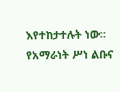እየተከታተሉት ነው። የአማራነት ሥነ ልቡና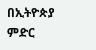በኢትዮጵያ ምድር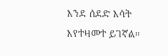እንደ ሰደድ እሳት እየተዛመተ ይገኛል።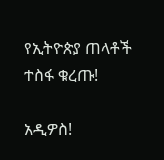የኢትዮጵያ ጠላቶች ተስፋ ቁረጡ!

አዲዎስ!